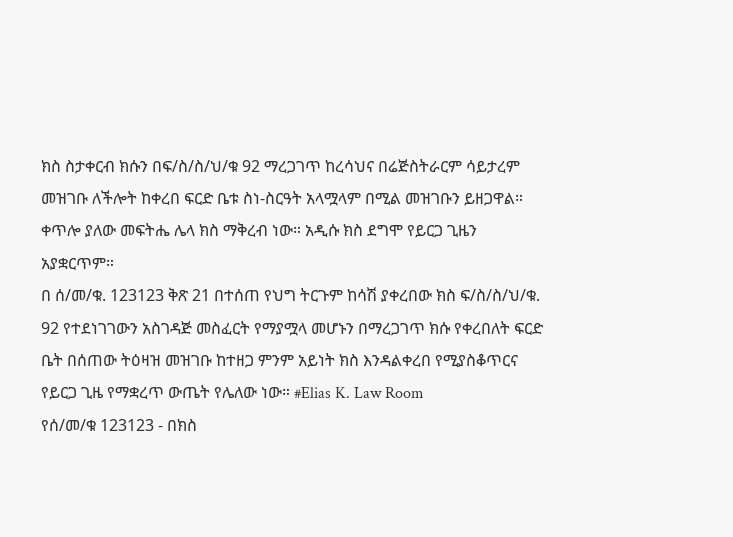ክስ ስታቀርብ ክሱን በፍ/ስ/ስ/ህ/ቁ 92 ማረጋገጥ ከረሳህና በሬጅስትራርም ሳይታረም መዝገቡ ለችሎት ከቀረበ ፍርድ ቤቱ ስነ-ስርዓት አላሟላም በሚል መዝገቡን ይዘጋዋል። ቀጥሎ ያለው መፍትሔ ሌላ ክስ ማቅረብ ነው። አዲሱ ክስ ደግሞ የይርጋ ጊዜን አያቋርጥም።
በ ሰ/መ/ቁ. 123123 ቅጽ 21 በተሰጠ የህግ ትርጉም ከሳሽ ያቀረበው ክስ ፍ/ስ/ስ/ህ/ቁ. 92 የተደነገገውን አስገዳጅ መስፈርት የማያሟላ መሆኑን በማረጋገጥ ክሱ የቀረበለት ፍርድ ቤት በሰጠው ትዕዛዝ መዝገቡ ከተዘጋ ምንም አይነት ክስ እንዳልቀረበ የሚያስቆጥርና የይርጋ ጊዜ የማቋረጥ ውጤት የሌለው ነው። #Elias K. Law Room
የሰ/መ/ቁ 123123 - በክስ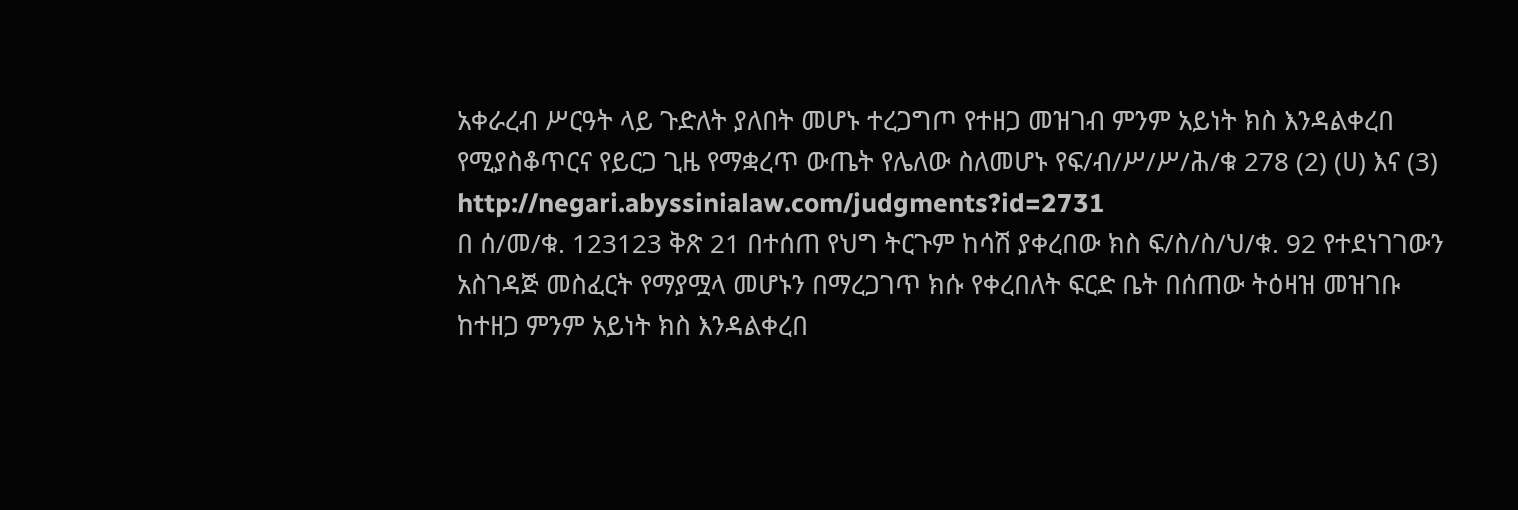አቀራረብ ሥርዓት ላይ ጉድለት ያለበት መሆኑ ተረጋግጦ የተዘጋ መዝገብ ምንም አይነት ክስ እንዳልቀረበ የሚያስቆጥርና የይርጋ ጊዜ የማቋረጥ ውጤት የሌለው ስለመሆኑ የፍ/ብ/ሥ/ሥ/ሕ/ቁ 278 (2) (ሀ) እና (3)
http://negari.abyssinialaw.com/judgments?id=2731
በ ሰ/መ/ቁ. 123123 ቅጽ 21 በተሰጠ የህግ ትርጉም ከሳሽ ያቀረበው ክስ ፍ/ስ/ስ/ህ/ቁ. 92 የተደነገገውን አስገዳጅ መስፈርት የማያሟላ መሆኑን በማረጋገጥ ክሱ የቀረበለት ፍርድ ቤት በሰጠው ትዕዛዝ መዝገቡ ከተዘጋ ምንም አይነት ክስ እንዳልቀረበ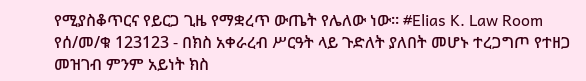የሚያስቆጥርና የይርጋ ጊዜ የማቋረጥ ውጤት የሌለው ነው። #Elias K. Law Room
የሰ/መ/ቁ 123123 - በክስ አቀራረብ ሥርዓት ላይ ጉድለት ያለበት መሆኑ ተረጋግጦ የተዘጋ መዝገብ ምንም አይነት ክስ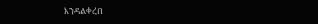እንዳልቀረበ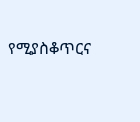የሚያስቆጥርና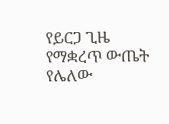የይርጋ ጊዜ የማቋረጥ ውጤት የሌለው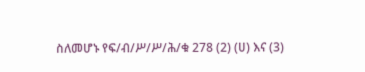ስለመሆኑ የፍ/ብ/ሥ/ሥ/ሕ/ቁ 278 (2) (ሀ) እና (3)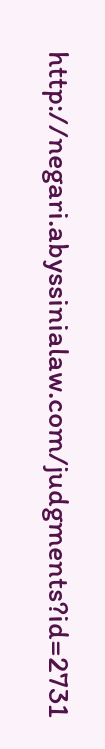http://negari.abyssinialaw.com/judgments?id=2731